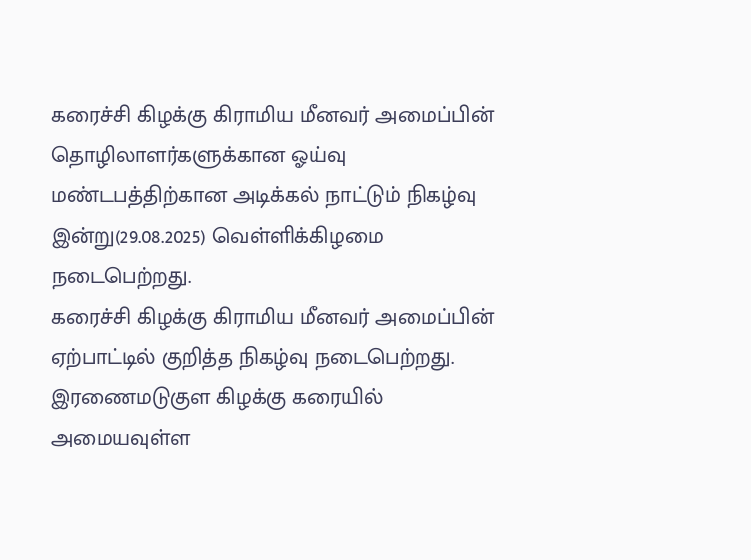கரைச்சி கிழக்கு கிராமிய மீனவர் அமைப்பின் தொழிலாளர்களுக்கான ஓய்வு மண்டபத்திற்கான அடிக்கல் நாட்டும் நிகழ்வு இன்று(29.08.2025) வெள்ளிக்கிழமை நடைபெற்றது.
கரைச்சி கிழக்கு கிராமிய மீனவர் அமைப்பின் ஏற்பாட்டில் குறித்த நிகழ்வு நடைபெற்றது.
இரணைமடுகுள கிழக்கு கரையில் அமையவுள்ள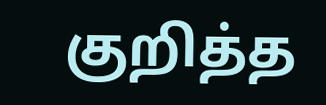குறித்த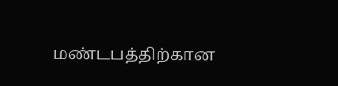மண்டபத்திற்கான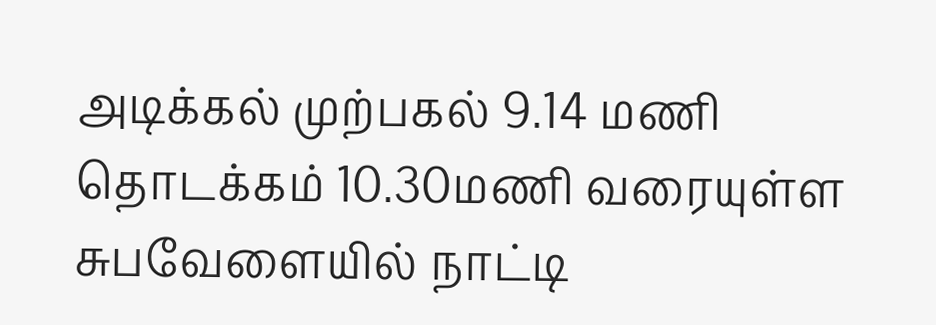அடிக்கல் முற்பகல் 9.14 மணி தொடக்கம் 10.30மணி வரையுள்ள சுபவேளையில் நாட்டி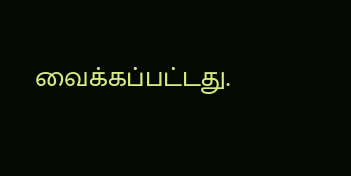வைக்கப்பட்டது.